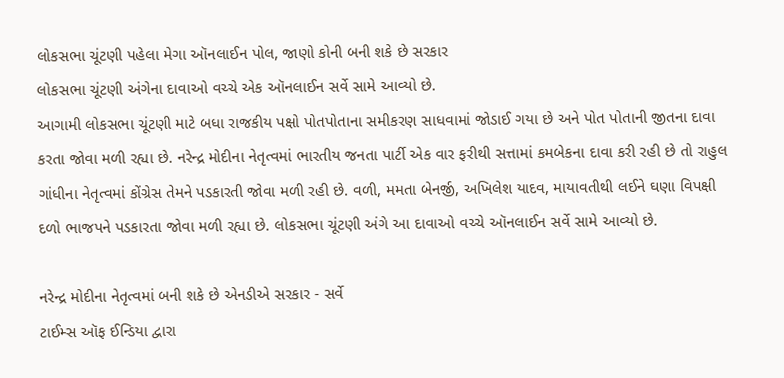લોકસભા ચૂંટણી પહેલા મેગા ઑનલાઈન પોલ, જાણો કોની બની શકે છે સરકાર
લોકસભા ચૂંટણી અંગેના દાવાઓ વચ્ચે એક ઑનલાઈન સર્વે સામે આવ્યો છે.
આગામી લોકસભા ચૂંટણી માટે બધા રાજકીય પક્ષો પોતપોતાના સમીકરણ સાધવામાં જોડાઈ ગયા છે અને પોત પોતાની જીતના દાવા કરતા જોવા મળી રહ્યા છે. નરેન્દ્ર મોદીના નેતૃત્વમાં ભારતીય જનતા પાર્ટી એક વાર ફરીથી સત્તામાં કમબેકના દાવા કરી રહી છે તો રાહુલ ગાંધીના નેતૃત્વમાં કોંગ્રેસ તેમને પડકારતી જોવા મળી રહી છે. વળી, મમતા બેનર્જી, અખિલેશ યાદવ, માયાવતીથી લઈને ઘણા વિપક્ષી દળો ભાજપને પડકારતા જોવા મળી રહ્યા છે. લોકસભા ચૂંટણી અંગે આ દાવાઓ વચ્ચે ઑનલાઈન સર્વે સામે આવ્યો છે.

નરેન્દ્ર મોદીના નેતૃત્વમાં બની શકે છે એનડીએ સરકાર - સર્વે
ટાઈમ્સ ઑફ ઈન્ડિયા દ્વારા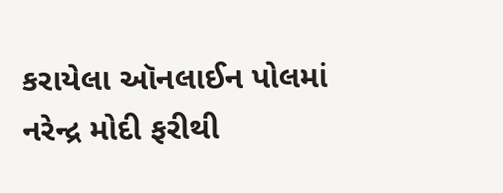કરાયેલા ઑનલાઈન પોલમાં નરેન્દ્ર મોદી ફરીથી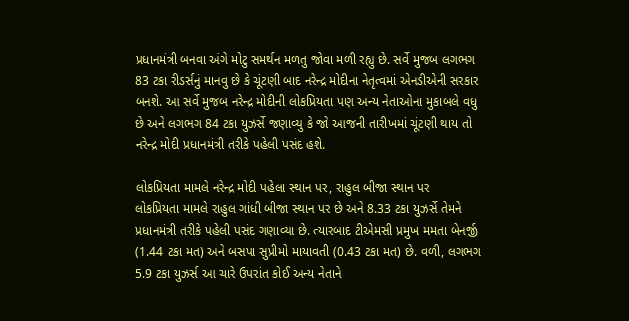પ્રધાનમંત્રી બનવા અંગે મોટુ સમર્થન મળતુ જોવા મળી રહ્યુ છે. સર્વે મુજબ લગભગ 83 ટકા રીડર્સનું માનવુ છે કે ચૂંટણી બાદ નરેન્દ્ર મોદીના નેતૃત્વમાં એનડીએની સરકાર બનશે. આ સર્વે મુજબ નરેન્દ્ર મોદીની લોકપ્રિયતા પણ અન્ય નેતાઓના મુકાબલે વધુ છે અને લગભગ 84 ટકા યુઝર્સે જણાવ્યુ કે જો આજની તારીખમાં ચૂંટણી થાય તો નરેન્દ્ર મોદી પ્રધાનમંત્રી તરીકે પહેલી પસંદ હશે.

લોકપ્રિયતા મામલે નરેન્દ્ર મોદી પહેલા સ્થાન પર, રાહુલ બીજા સ્થાન પર
લોકપ્રિયતા મામલે રાહુલ ગાંધી બીજા સ્થાન પર છે અને 8.33 ટકા યુઝર્સે તેમને પ્રધાનમંત્રી તરીકે પહેલી પસંદ ગણાવ્યા છે. ત્યારબાદ ટીએમસી પ્રમુખ મમતા બેનર્જી (1.44 ટકા મત) અને બસપા સુપ્રીમો માયાવતી (0.43 ટકા મત) છે. વળી, લગભગ 5.9 ટકા યુઝર્સ આ ચારે ઉપરાંત કોઈ અન્ય નેતાને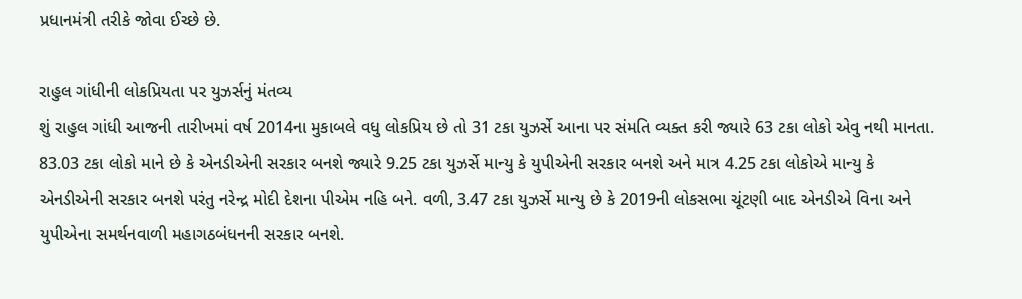પ્રધાનમંત્રી તરીકે જોવા ઈચ્છે છે.

રાહુલ ગાંધીની લોકપ્રિયતા પર યુઝર્સનું મંતવ્ય
શું રાહુલ ગાંધી આજની તારીખમાં વર્ષ 2014ના મુકાબલે વધુ લોકપ્રિય છે તો 31 ટકા યુઝર્સે આના પર સંમતિ વ્યક્ત કરી જ્યારે 63 ટકા લોકો એવુ નથી માનતા. 83.03 ટકા લોકો માને છે કે એનડીએની સરકાર બનશે જ્યારે 9.25 ટકા યુઝર્સે માન્યુ કે યુપીએની સરકાર બનશે અને માત્ર 4.25 ટકા લોકોએ માન્યુ કે એનડીએની સરકાર બનશે પરંતુ નરેન્દ્ર મોદી દેશના પીએમ નહિ બને. વળી, 3.47 ટકા યુઝર્સે માન્યુ છે કે 2019ની લોકસભા ચૂંટણી બાદ એનડીએ વિના અને યુપીએના સમર્થનવાળી મહાગઠબંધનની સરકાર બનશે.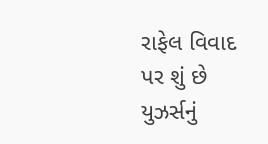રાફેલ વિવાદ પર શું છે યુઝર્સનું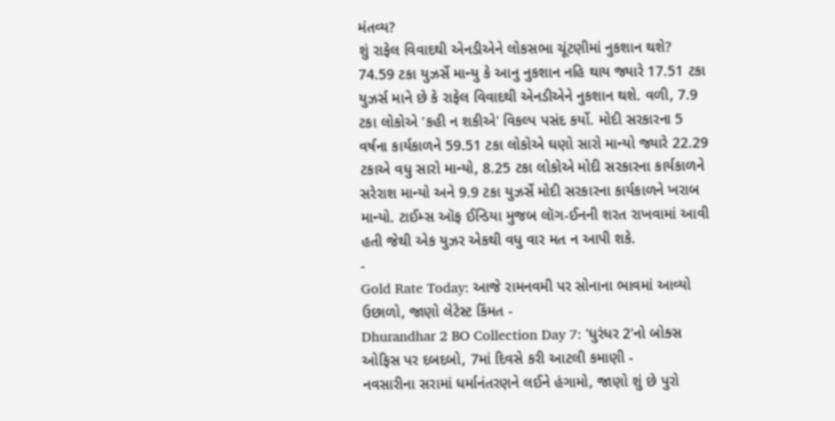મંતવ્ય?
શું રાફેલ વિવાદથી એનડીએને લોકસભા ચૂંટણીમાં નુકશાન થશે? 74.59 ટકા યુઝર્સે માન્યુ કે આનુ નુકશાન નહિ થાય જ્યારે 17.51 ટકા યુઝર્સ માને છે કે રાફેલ વિવાદથી એનડીએને નુકશાન થશે. વળી, 7.9 ટકા લોકોએ ‘કહી ન શકીએ' વિકલ્પ પસંદ કર્યો. મોદી સરકારના 5 વર્ષના કાર્યકાળને 59.51 ટકા લોકોએ ઘણો સારો માન્યો જ્યારે 22.29 ટકાએ વધુ સારો માન્યો, 8.25 ટકા લોકોએ મોદી સરકારના કાર્યકાળને સરેરાશ માન્યો અને 9.9 ટકા યુઝર્સે મોદી સરકારના કાર્યકાળને ખરાબ માન્યો. ટાઈમ્સ ઑફ ઈન્ડિયા મુજબ લૉગ-ઈનની શરત રાખવામાં આવી હતી જેથી એક યુઝર એકથી વધુ વાર મત ન આપી શકે.
-
Gold Rate Today: આજે રામનવમી પર સોનાના ભાવમાં આવ્યો ઉછાળો, જાણો લેટેસ્ટ કિંમત -
Dhurandhar 2 BO Collection Day 7: 'ધુરંધર 2'નો બોક્સ ઓફિસ પર દબદબો, 7માં દિવસે કરી આટલી કમાણી -
નવસારીના સરામાં ધર્માનંતરણને લઈને હંગામો, જાણો શું છે પુરો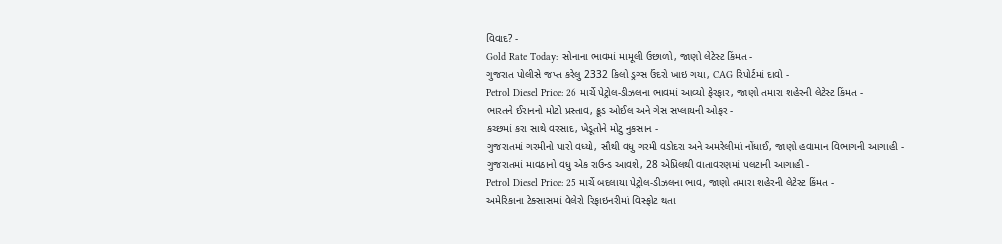વિવાદ? -
Gold Rate Today: સોનાના ભાવમાં મામૂલી ઉછાળો, જાણો લેટેસ્ટ કિંમત -
ગુજરાત પોલીસે જપ્ત કરેલુ 2332 કિલો ડ્રગ્સ ઉંદરો ખાઇ ગયા, CAG રિપોર્ટમાં દાવો -
Petrol Diesel Price: 26 માર્ચે પેટ્રોલ-ડીઝલના ભાવમાં આવ્યો ફેરફાર, જાણો તમારા શહેરની લેટેસ્ટ કિંમત -
ભારતને ઈરાનનો મોટો પ્રસ્તાવ, ક્રૂડ ઓઈલ અને ગેસ સપ્લાયની ઓફર -
કચ્છમાં કરા સાથે વરસાદ, ખેડૂતોને મોટુ નુકસાન -
ગુજરાતમાં ગરમીનો પારો વધ્યો, સૌથી વધુ ગરમી વડોદરા અને અમરેલીમાં નોંધાઈ, જાણો હવામાન વિભાગની આગાહી -
ગુજરાતમાં માવઠાનો વધુ એક રાઉન્ડ આવશે, 28 એપ્રિલથી વાતાવરણમાં પલટાની આગાહી -
Petrol Diesel Price: 25 માર્ચે બદલાયા પેટ્રોલ-ડીઝલના ભાવ, જાણો તમારા શહેરની લેટેસ્ટ કિંમત -
અમેરિકાના ટેક્સાસમાં વેલેરો રિફાઇનરીમાં વિસ્ફોટ થતા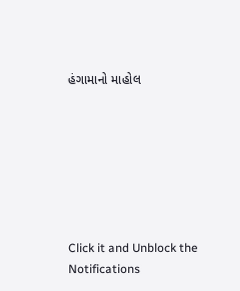હંગામાનો માહોલ







Click it and Unblock the Notifications